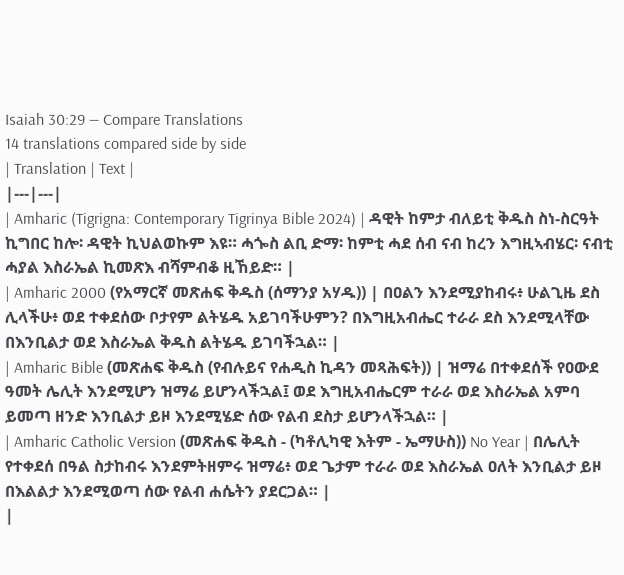Isaiah 30:29 — Compare Translations
14 translations compared side by side
| Translation | Text |
|---|---|
| Amharic (Tigrigna: Contemporary Tigrinya Bible 2024) | ዳዊት ከምታ ብለይቲ ቅዱስ ስነ-ስርዓት ኪግበር ከሎ፡ ዳዊት ኪህልወኩም እዩ። ሓጐስ ልቢ ድማ፡ ከምቲ ሓደ ሰብ ናብ ከረን እግዚኣብሄር፡ ናብቲ ሓያል እስራኤል ኪመጽእ ብሻምብቆ ዚኸይድ። |
| Amharic 2000 (የአማርኛ መጽሐፍ ቅዱስ (ሰማንያ አሃዱ)) | በዐልን እንደሚያከብሩ፥ ሁልጊዜ ደስ ሊላችሁ፥ ወደ ተቀደሰው ቦታየም ልትሄዱ አይገባችሁምን? በእግዚአብሔር ተራራ ደስ እንደሚላቸው በእንቢልታ ወደ እስራኤል ቅዱስ ልትሄዱ ይገባችኋል። |
| Amharic Bible (መጽሐፍ ቅዱስ (የብሉይና የሐዲስ ኪዳን መጻሕፍት)) | ዝማሬ በተቀደሰች የዐውደ ዓመት ሌሊት እንደሚሆን ዝማሬ ይሆንላችኋል፤ ወደ እግዚአብሔርም ተራራ ወደ እስራኤል አምባ ይመጣ ዘንድ እንቢልታ ይዞ እንደሚሄድ ሰው የልብ ደስታ ይሆንላችኋል። |
| Amharic Catholic Version (መጽሐፍ ቅዱስ - (ካቶሊካዊ እትም - ኤማሁስ)) No Year | በሌሊት የተቀደሰ በዓል ስታከብሩ እንደምትዘምሩ ዝማሬ፥ ወደ ጌታም ተራራ ወደ እስራኤል ዐለት እንቢልታ ይዞ በእልልታ እንደሚወጣ ሰው የልብ ሐሴትን ያደርጋል። |
|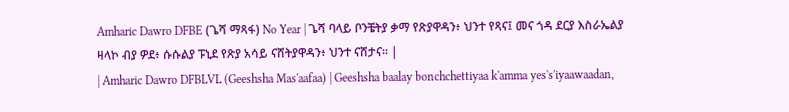Amharic Dawro DFBE (ጌሻ ማጻፋ) No Year | ጌሻ ባላይ ቦንቼትያ ቃማ የጽያዋዳን፥ ህንተ የጻና፤ መና ጎዳ ደርያ እስራኤልያ ዛላኮ ብያ ዎደ፥ ሱሱልያ ፑኒደ የጽያ አሳይ ናሸትያዋዳን፥ ህንተ ናሸታና። |
| Amharic Dawro DFBLVL (Geeshsha Mas'aafaa) | Geeshsha baalay bonchchettiyaa k'amma yes's'iyaawaadan,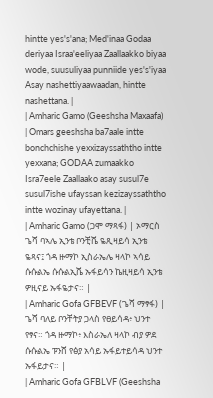hintte yes's'ana; Med'inaa Godaa deriyaa Israa'eeliyaa Zaallaakko biyaa wode, suusuliyaa punniide yes's'iyaa Asay nashettiyaawaadan, hintte nashettana. |
| Amharic Gamo (Geeshsha Maxaafa) | Omars geeshsha ba7aale intte bonchchishe yexxizayssaththo intte yexxana; GODAA zumaakko Isra7eele Zaallaako asay susul7e susul7ishe ufayssan kezizayssaththo intte wozinay ufayettana. |
| Amharic Gamo (ጋሞ ማጻፋ) | ኦማርስ ጌሻ ባኣሌ ኢንቴ ቦንቺሼ ዬጺዛይሳ ኢንቴ ዬጻና፤ ጎዳ ዙማኮ ኢስራኤሌ ዛላኮ ኣሳይ ሱሱልኤ ሱሱልኢሼ ኡፋይሳን ኬዚዛይሳ ኢንቴ ዎዚናይ ኡፋዬታና። |
| Amharic Gofa GFBEVF (ጌሻ ማፃፋ) | ጌሻ ባለይ ቦንቸትያ ጋላስ የፀይሳዳ፥ ህንተ የፃና። ጎዳ ዙማኮ፥ እስራኤለ ዛላኮ ብያ ዎደ ሱሱልኤ ፑንሸ የፅያ አሳይ ኡፋይተይሳዳ ህንተ ኡፋይታና። |
| Amharic Gofa GFBLVF (Geeshsha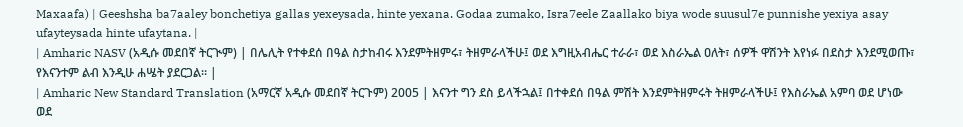Maxaafa) | Geeshsha ba7aaley bonchetiya gallas yexeysada, hinte yexana. Godaa zumako, Isra7eele Zaallako biya wode suusul7e punnishe yexiya asay ufayteysada hinte ufaytana. |
| Amharic NASV (አዲሱ መደበኛ ትርጒም) | በሌሊት የተቀደሰ በዓል ስታከብሩ እንደምትዘምሩ፣ ትዘምራላችሁ፤ ወደ እግዚአብሔር ተራራ፣ ወደ እስራኤል ዐለት፣ ሰዎች ዋሽንት እየነፉ በደስታ እንደሚወጡ፣ የእናንተም ልብ እንዲሁ ሐሤት ያደርጋል። |
| Amharic New Standard Translation (አማርኛ አዲሱ መደበኛ ትርጉም) 2005 | እናንተ ግን ደስ ይላችኋል፤ በተቀደሰ በዓል ምሽት እንደምትዘምሩት ትዘምራላችሁ፤ የእስራኤል አምባ ወደ ሆነው ወደ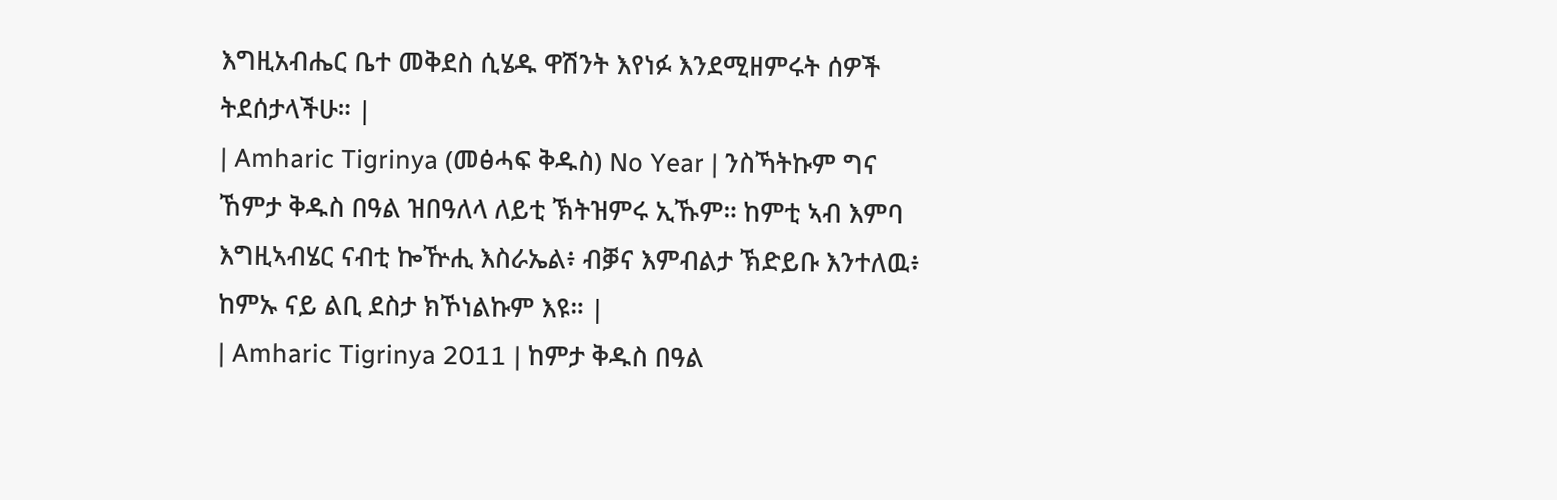እግዚአብሔር ቤተ መቅደስ ሲሄዱ ዋሽንት እየነፉ እንደሚዘምሩት ሰዎች ትደሰታላችሁ። |
| Amharic Tigrinya (መፅሓፍ ቅዱስ) No Year | ንስኻትኩም ግና ኸምታ ቅዱስ በዓል ዝበዓለላ ለይቲ ኽትዝምሩ ኢኹም። ከምቲ ኣብ እምባ እግዚኣብሄር ናብቲ ኰዅሒ እስራኤል፥ ብቓና እምብልታ ኽድይቡ እንተለዉ፥ ከምኡ ናይ ልቢ ደስታ ክኾነልኩም እዩ። |
| Amharic Tigrinya 2011 | ከምታ ቅዱስ በዓል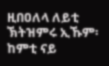ዚበዐለላ ለይቲ ኽትዝምሩ ኢኹም፡ ከምቲ ናይ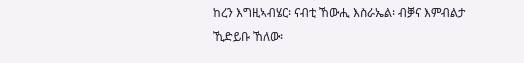ከረን እግዚኣብሄር፡ ናብቲ ኸውሒ እስራኤል፡ ብቓና እምብልታ ኺድይቡ ኸለው፡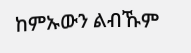ከምኡውን ልብኹም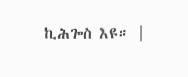ኪሕጐስ እዩ። |